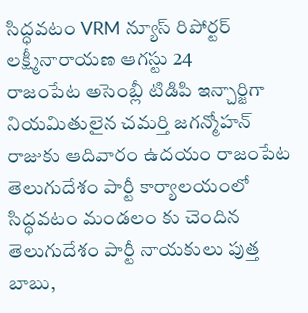సిద్ధవటం VRM న్యూస్ రిపోర్టర్ లక్ష్మీనారాయణ ఆగస్టు 24
రాజంపేట అసెంబ్లీ టిడిపి ఇన్చార్జిగా నియమితులైన చమర్తి జగన్మోహన్ రాజుకు ఆదివారం ఉదయం రాజంపేట తెలుగుదేశం పార్టీ కార్యాలయంలో సిద్ధవటం మండలం కు చెందిన తెలుగుదేశం పార్టీ నాయకులు పుత్త బాబు,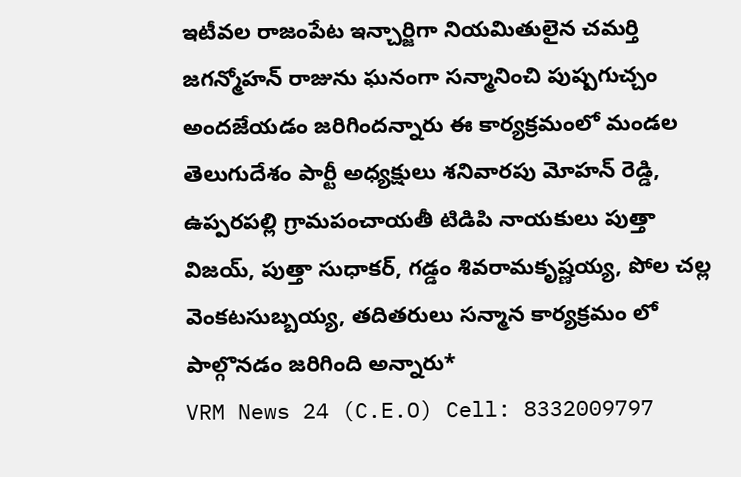ఇటీవల రాజంపేట ఇన్చార్జిగా నియమితులైన చమర్తి జగన్మోహన్ రాజును ఘనంగా సన్మానించి పుష్పగుచ్చం అందజేయడం జరిగిందన్నారు ఈ కార్యక్రమంలో మండల తెలుగుదేశం పార్టీ అధ్యక్షులు శనివారపు మోహన్ రెడ్డి, ఉప్పరపల్లి గ్రామపంచాయతీ టిడిపి నాయకులు పుత్తా విజయ్, పుత్తా సుధాకర్, గడ్డం శివరామకృష్ణయ్య, పోల చల్ల వెంకటసుబ్బయ్య, తదితరులు సన్మాన కార్యక్రమం లో పాల్గొనడం జరిగింది అన్నారు*
VRM News 24 (C.E.O) Cell: 8332009797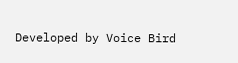Developed by Voice Bird